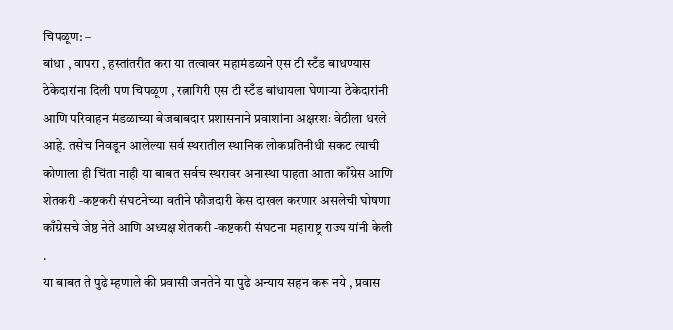चिपळूण: –
बांधा , वापरा , हस्तांतरीत करा या तत्वावर महामंडळाने एस टी स्टँड बाधण्यास ठेकेदारांना दिली पण चिपळूण , रत्नागिरी एस टी स्टँड बांधायला घेणाऱ्या ठेकेदारांनी आणि परिवाहन मंडळाच्या बेजबाबदार प्रशासनाने प्रवाशांना अक्षरशः वेठीला धरले आहे. तसेच निवडून आलेल्या सर्व स्थरातील स्थानिक लोकप्रतिनीधी सकट त्याची कोणाला ही चिंता नाही या बाबत सर्वच स्थरावर अनास्था पाहता आता काँग्रेस आणि शेतकरी -कष्टकरी संघटनेच्या वतीने फौजदारी केस दाखल करणार असलेची घोषणा काँग्रेसचे जेष्ठ नेते आणि अध्यक्ष शेतकरी -कष्टकरी संघटना महाराष्ट्र राज्य यांनी केली .
या बाबत ते पुढे म्हणाले की प्रवासी जनतेने या पुढे अन्याय सहन करू नये , प्रवास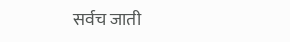सर्वच जाती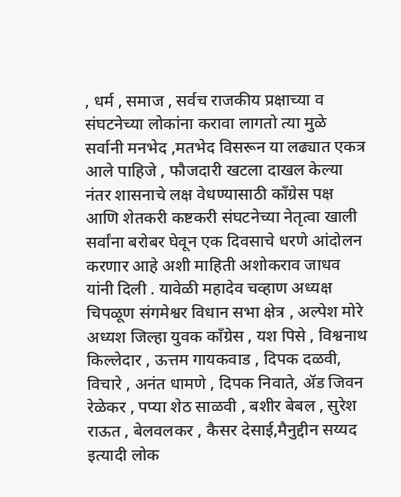, धर्म , समाज , सर्वच राजकीय प्रक्षाच्या व संघटनेच्या लोकांना करावा लागतो त्या मुळे सर्वानी मनभेद ,मतभेद विसरून या लढ्यात एकत्र आले पाहिजे , फौजदारी खटला दाखल केल्या नंतर शासनाचे लक्ष वेधण्यासाठी काँग्रेस पक्ष आणि शेतकरी कष्टकरी संघटनेच्या नेतृत्वा खाली सर्वांना बरोबर घेवून एक दिवसाचे धरणे आंदोलन करणार आहे अशी माहिती अशोकराव जाधव यांनी दिली . यावेळी महादेव चव्हाण अध्यक्ष चिपळूण संगमेश्वर विधान सभा क्षेत्र , अल्पेश मोरे अध्यश जिल्हा युवक काँग्रेस , यश पिसे , विश्वनाथ किल्लेदार , ऊत्तम गायकवाड , दिपक दळवी, विचारे , अनंत धामणे , दिपक निवाते, ॲड जिवन रेळेकर , पप्या शेठ साळवी , बशीर बेबल , सुरेश राऊत , बेलवलकर , कैसर देसाई,मैनुद्दीन सय्यद इत्यादी लोक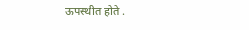ऊपस्थीत होते .